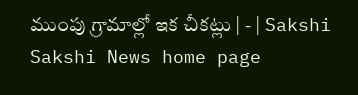ముంపు గ్రామాల్లో ఇక చీకట్లు | - | Sakshi
Sakshi News home page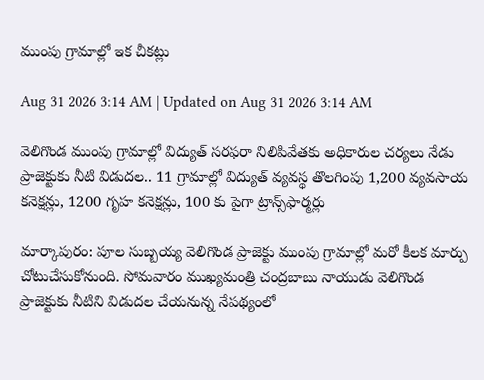ముంపు గ్రామాల్లో ఇక చీకట్లు

Aug 31 2026 3:14 AM | Updated on Aug 31 2026 3:14 AM

వెలిగొండ ముంపు గ్రామాల్లో విద్యుత్‌ సరఫరా నిలిపివేతకు అధికారుల చర్యలు నేడు ప్రాజెక్టుకు నీటి విడుదల.. 11 గ్రామాల్లో విద్యుత్‌ వ్యవస్థ తొలగింపు 1,200 వ్యవసాయ కనెక్షన్లు, 1200 గృహ కనెక్షన్లు, 100 కు పైగా ట్రాన్స్‌ఫార్మర్లు

మార్కాపురం: పూల సుబ్బయ్య వెలిగొండ ప్రాజెక్టు ముంపు గ్రామాల్లో మరో కీలక మార్పు చోటుచేసుకోనుంది. సోమవారం ముఖ్యమంత్రి చంద్రబాబు నాయుడు వెలిగొండ ప్రాజెక్టుకు నీటిని విడుదల చేయనున్న నేపథ్యంలో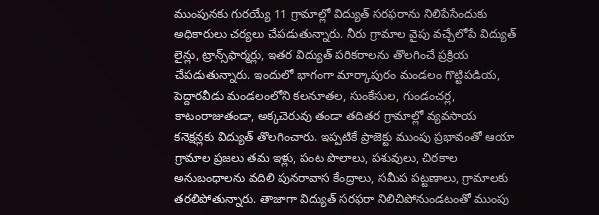ముంపునకు గురయ్యే 11 గ్రామాల్లో విద్యుత్‌ సరఫరాను నిలిపేసేందుకు అధికారులు చర్యలు చేపడుతున్నారు. నీరు గ్రామాల వైపు వచ్చేలోపే విద్యుత్‌ లైన్లు, ట్రాన్స్‌ఫార్మర్లు, ఇతర విద్యుత్‌ పరికరాలను తొలగించే ప్రక్రియ చేపడుతున్నారు. ఇందులో భాగంగా మార్కాపురం మండలం గొట్టిపడియ, పెద్దారవీడు మండలంలోని కలనూతల, సుంకేసుల, గుండంచర్ల, కాటంరాజుతండా, అక్కచెరువు తండా తదితర గ్రామాల్లో వ్యవసాయ కనెక్షన్లకు విద్యుత్‌ తొలగించారు. ఇప్పటికే ప్రాజెక్టు ముంపు ప్రభావంతో ఆయా గ్రామాల ప్రజలు తమ ఇళ్లు, పంట పొలాలు, పశువులు, చిరకాల అనుబంధాలను వదిలి పునరావాస కేంద్రాలు, సమీప పట్టణాలు, గ్రామాలకు తరలిపోతున్నారు. తాజాగా విద్యుత్‌ సరఫరా నిలిచిపోనుండటంతో ముంపు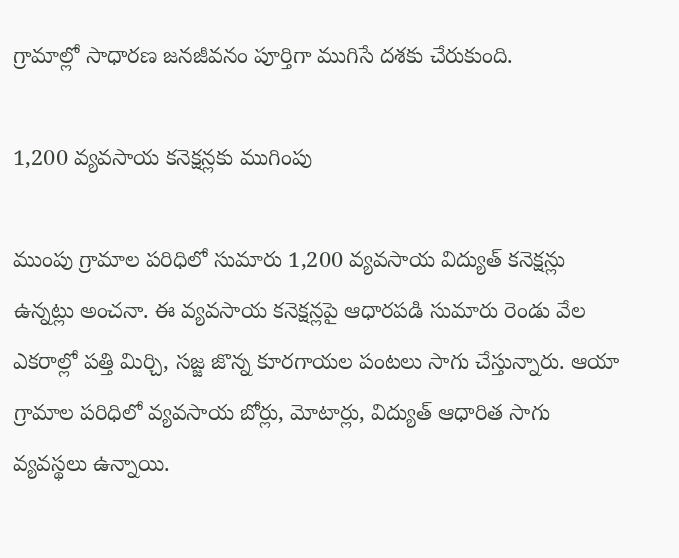గ్రామాల్లో సాధారణ జనజీవనం పూర్తిగా ముగిసే దశకు చేరుకుంది.

1,200 వ్యవసాయ కనెక్షన్లకు ముగింపు

ముంపు గ్రామాల పరిధిలో సుమారు 1,200 వ్యవసాయ విద్యుత్‌ కనెక్షన్లు ఉన్నట్లు అంచనా. ఈ వ్యవసాయ కనెక్షన్లపై ఆధారపడి సుమారు రెండు వేల ఎకరాల్లో పత్తి మిర్చి, సజ్జ జొన్న కూరగాయల పంటలు సాగు చేస్తున్నారు. ఆయా గ్రామాల పరిధిలో వ్యవసాయ బోర్లు, మోటార్లు, విద్యుత్‌ ఆధారిత సాగు వ్యవస్థలు ఉన్నాయి.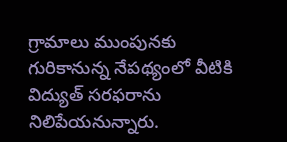గ్రామాలు ముంపునకు గురికానున్న నేపథ్యంలో వీటికి విద్యుత్‌ సరఫరాను నిలిపేయనున్నారు.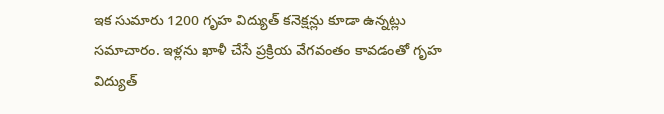ఇక సుమారు 1200 గృహ విద్యుత్‌ కనెక్షన్లు కూడా ఉన్నట్లు సమాచారం. ఇళ్లను ఖాళీ చేసే ప్రక్రియ వేగవంతం కావడంతో గృహ విద్యుత్‌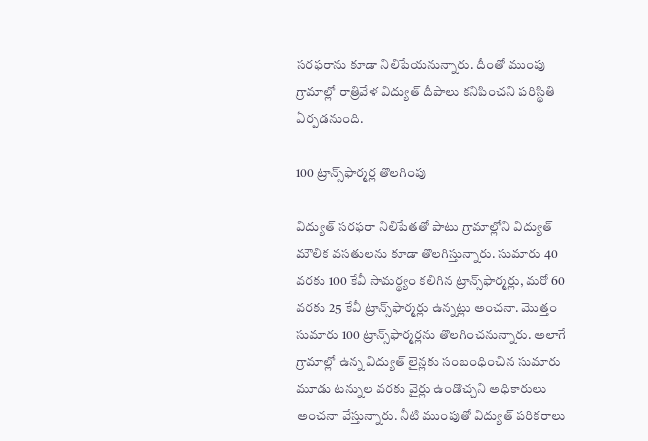సరఫరాను కూడా నిలిపేయనున్నారు. దీంతో ముంపు గ్రామాల్లో రాత్రివేళ విద్యుత్‌ దీపాలు కనిపించని పరిస్థితి ఏర్పడనుంది.

100 ట్రాన్స్‌ఫార్మర్ల తొలగింపు

విద్యుత్‌ సరఫరా నిలిపేతతో పాటు గ్రామాల్లోని విద్యుత్‌ మౌలిక వసతులను కూడా తొలగిస్తున్నారు. సుమారు 40 వరకు 100 కేవీ సామర్థ్యం కలిగిన ట్రాన్స్‌ఫార్మర్లు, మరో 60 వరకు 25 కేవీ ట్రాన్స్‌ఫార్మర్లు ఉన్నట్లు అంచనా. మొత్తం సుమారు 100 ట్రాన్స్‌ఫార్మర్లను తొలగించనున్నారు. అలాగే గ్రామాల్లో ఉన్న విద్యుత్‌ లైన్లకు సంబంధించిన సుమారు మూడు టన్నుల వరకు వైర్లు ఉండొచ్చని అధికారులు అంచనా వేస్తున్నారు. నీటి ముంపుతో విద్యుత్‌ పరికరాలు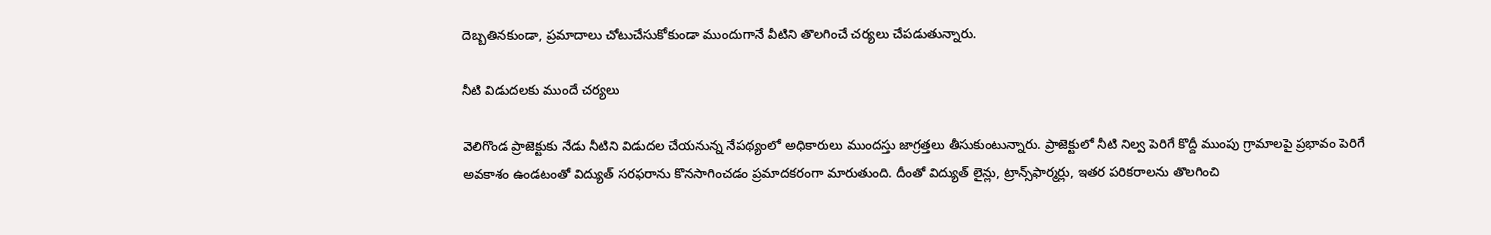దెబ్బతినకుండా, ప్రమాదాలు చోటుచేసుకోకుండా ముందుగానే వీటిని తొలగించే చర్యలు చేపడుతున్నారు.

నీటి విడుదలకు ముందే చర్యలు

వెలిగొండ ప్రాజెక్టుకు నేడు నీటిని విడుదల చేయనున్న నేపథ్యంలో అధికారులు ముందస్తు జాగ్రత్తలు తీసుకుంటున్నారు. ప్రాజెక్టులో నీటి నిల్వ పెరిగే కొద్దీ ముంపు గ్రామాలపై ప్రభావం పెరిగే అవకాశం ఉండటంతో విద్యుత్‌ సరఫరాను కొనసాగించడం ప్రమాదకరంగా మారుతుంది. దీంతో విద్యుత్‌ లైన్లు, ట్రాన్స్‌ఫార్మర్లు, ఇతర పరికరాలను తొలగించి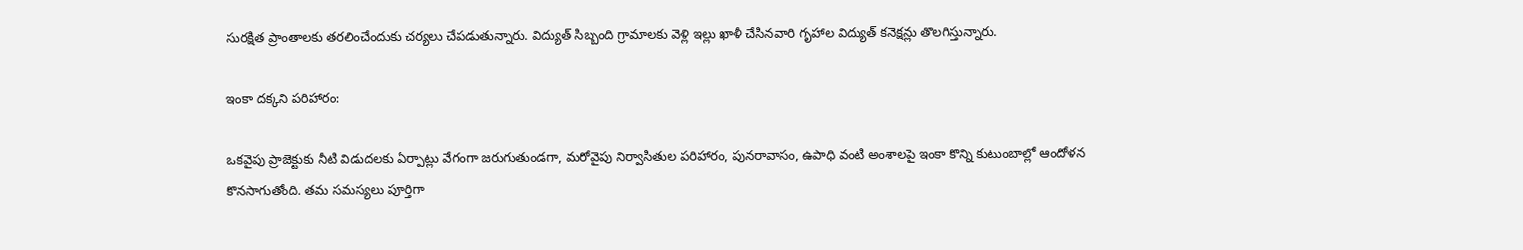సురక్షిత ప్రాంతాలకు తరలించేందుకు చర్యలు చేపడుతున్నారు. విద్యుత్‌ సిబ్బంది గ్రామాలకు వెళ్లి ఇల్లు ఖాళీ చేసినవారి గృహాల విద్యుత్‌ కనెక్షన్లు తొలగిస్తున్నారు.

ఇంకా దక్కని పరిహారం:

ఒకవైపు ప్రాజెక్టుకు నీటి విడుదలకు ఏర్పాట్లు వేగంగా జరుగుతుండగా, మరోవైపు నిర్వాసితుల పరిహారం, పునరావాసం, ఉపాధి వంటి అంశాలపై ఇంకా కొన్ని కుటుంబాల్లో ఆందోళన కొనసాగుతోంది. తమ సమస్యలు పూర్తిగా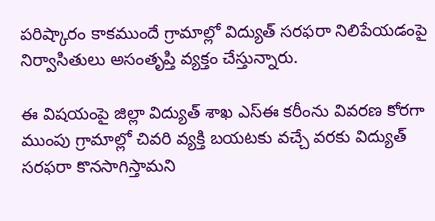పరిష్కారం కాకముందే గ్రామాల్లో విద్యుత్‌ సరఫరా నిలిపేయడంపై నిర్వాసితులు అసంతృప్తి వ్యక్తం చేస్తున్నారు.

ఈ విషయంపై జిల్లా విద్యుత్‌ శాఖ ఎస్‌ఈ కరీంను వివరణ కోరగా ముంపు గ్రామాల్లో చివరి వ్యక్తి బయటకు వచ్చే వరకు విద్యుత్‌ సరఫరా కొనసాగిస్తామని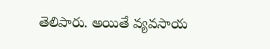తెలిపారు. అయితే వ్యవసాయ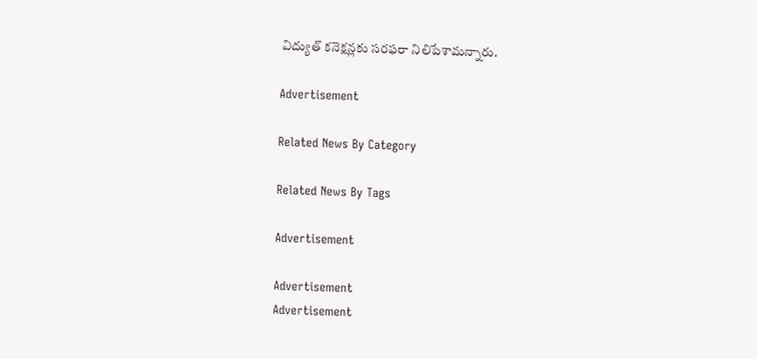విద్యుత్‌ కనెక్షన్లకు సరఫరా నిలిపేశామన్నారు.

Advertisement

Related News By Category

Related News By Tags

Advertisement

Advertisement
Advertisement